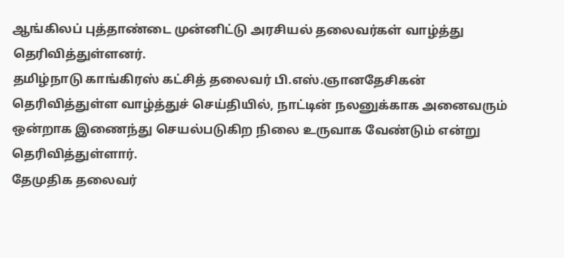ஆங்கிலப் புத்தாண்டை முன்னிட்டு அரசியல் தலைவர்கள் வாழ்த்து தெரிவித்துள்ளனர்.
தமிழ்நாடு காங்கிரஸ் கட்சித் தலைவர் பி.எஸ்.ஞானதேசிகன் தெரிவித்துள்ள வாழ்த்துச் செய்தியில், நாட்டின் நலனுக்காக அனைவரும் ஒன்றாக இணைந்து செயல்படுகிற நிலை உருவாக வேண்டும் என்று தெரிவித்துள்ளார்.
தேமுதிக தலைவர்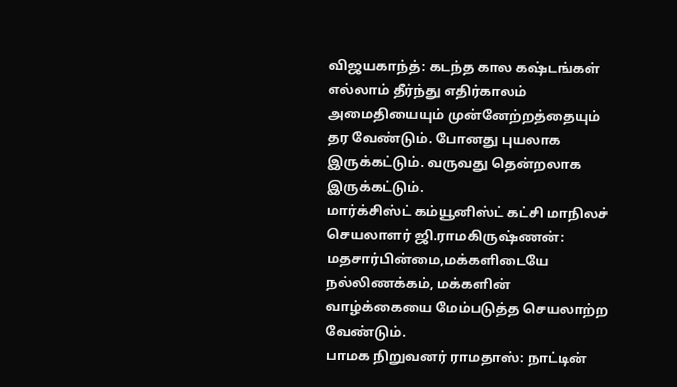விஜயகாந்த்: கடந்த கால கஷ்டங்கள் எல்லாம் தீர்ந்து எதிர்காலம் அமைதியையும் முன்னேற்றத்தையும் தர வேண்டும். போனது புயலாக இருக்கட்டும். வருவது தென்றலாக இருக்கட்டும்.
மார்க்சிஸ்ட் கம்யூனிஸ்ட் கட்சி மாநிலச் செயலாளர் ஜி.ராமகிருஷ்ணன்: மதசார்பின்மை,மக்களிடையே நல்லிணக்கம், மக்களின் வாழ்க்கையை மேம்படுத்த செயலாற்ற வேண்டும்.
பாமக நிறுவனர் ராமதாஸ்: நாட்டின்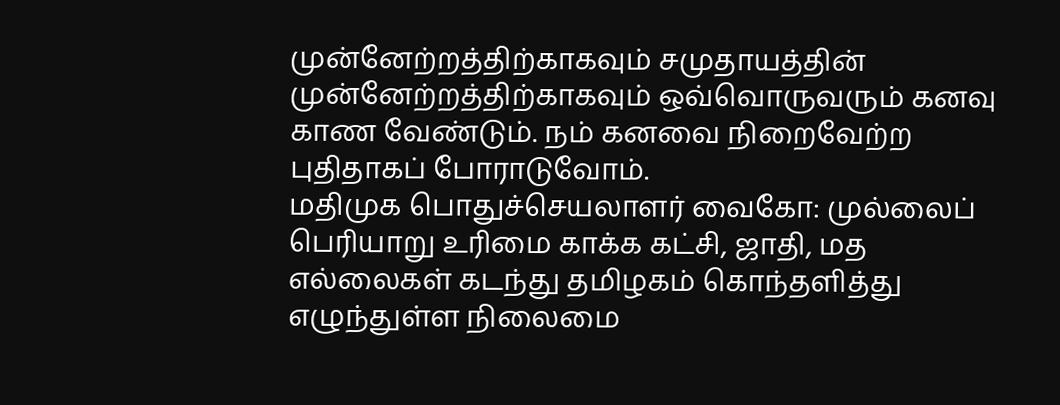முன்னேற்றத்திற்காகவும் சமுதாயத்தின் முன்னேற்றத்திற்காகவும் ஒவ்வொருவரும் கனவு காண வேண்டும். நம் கனவை நிறைவேற்ற புதிதாகப் போராடுவோம்.
மதிமுக பொதுச்செயலாளர் வைகோ: முல்லைப் பெரியாறு உரிமை காக்க கட்சி, ஜாதி, மத எல்லைகள் கடந்து தமிழகம் கொந்தளித்து எழுந்துள்ள நிலைமை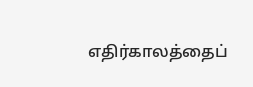எதிர்காலத்தைப்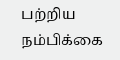பற்றிய நம்பிக்கை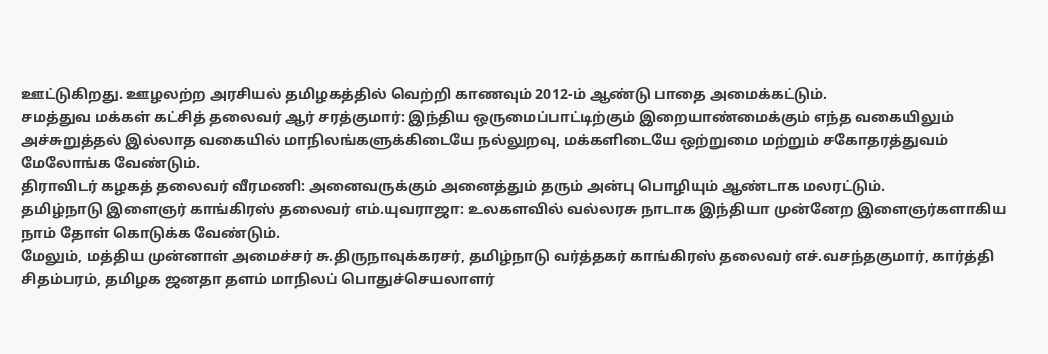ஊட்டுகிறது. ஊழலற்ற அரசியல் தமிழகத்தில் வெற்றி காணவும் 2012-ம் ஆண்டு பாதை அமைக்கட்டும்.
சமத்துவ மக்கள் கட்சித் தலைவர் ஆர் சரத்குமார்: இந்திய ஒருமைப்பாட்டிற்கும் இறையாண்மைக்கும் எந்த வகையிலும் அச்சுறுத்தல் இல்லாத வகையில் மாநிலங்களுக்கிடையே நல்லுறவு, மக்களிடையே ஒற்றுமை மற்றும் சகோதரத்துவம் மேலோங்க வேண்டும்.
திராவிடர் கழகத் தலைவர் வீரமணி: அனைவருக்கும் அனைத்தும் தரும் அன்பு பொழியும் ஆண்டாக மலரட்டும்.
தமிழ்நாடு இளைஞர் காங்கிரஸ் தலைவர் எம்.யுவராஜா: உலகளவில் வல்லரசு நாடாக இந்தியா முன்னேற இளைஞர்களாகிய நாம் தோள் கொடுக்க வேண்டும்.
மேலும், மத்திய முன்னாள் அமைச்சர் சு.திருநாவுக்கரசர், தமிழ்நாடு வர்த்தகர் காங்கிரஸ் தலைவர் எச்.வசந்தகுமார், கார்த்தி சிதம்பரம், தமிழக ஜனதா தளம் மாநிலப் பொதுச்செயலாளர்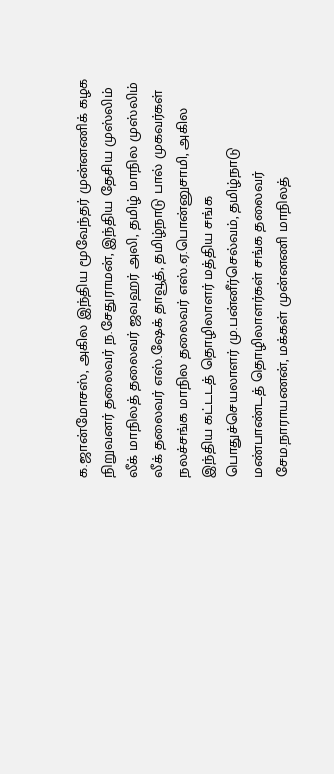க.ஜான்மோசஸ், அகில இந்திய மூவேந்தர் முன்னணிக் கழக நிறுவனர் தலைவர் ந.சேதுராமன், இந்திய தேசிய முஸ்லிம் லீக் மாநிலத் தலைவர் ஜவஹர் அலி, தமிழ் மாநில முஸ்லிம் லீக் தலைவர் எஸ்.ஷேக் தாவூத், தமிழ்நாடு பால் முகவர்கள் நலச்சங்க மாநில தலைவர் எஸ்.ஏ.பொன்னுசாமி, அகில இந்திய கட்டடத் தொழிலாளர் மத்திய சங்க பொதுச்செயலாளர் மு.பன்னீர்செல்வம், தமிழ்நாடு மண்பாண்டத் தொழிலாளர்கள் சங்க தலைவர் சேம.நாராயணன், மக்கள் முன்னணி மாநிலத்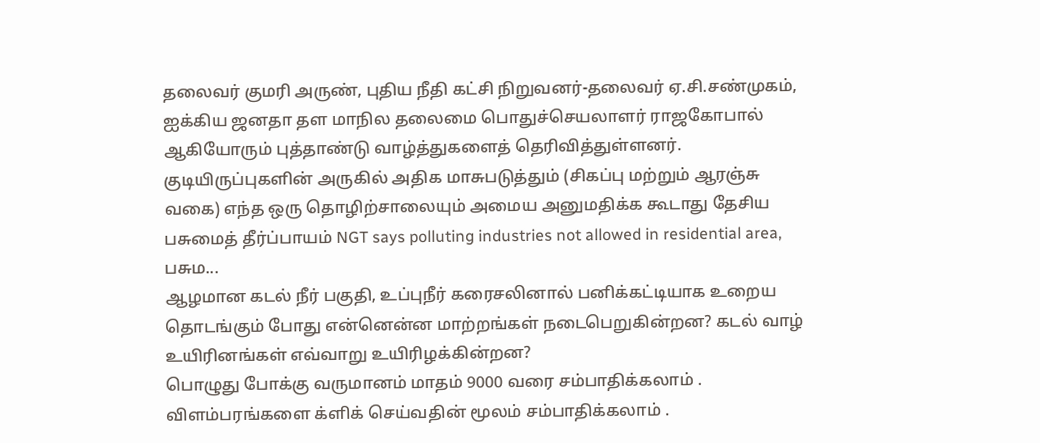தலைவர் குமரி அருண், புதிய நீதி கட்சி நிறுவனர்-தலைவர் ஏ.சி.சண்முகம், ஐக்கிய ஜனதா தள மாநில தலைமை பொதுச்செயலாளர் ராஜகோபால் ஆகியோரும் புத்தாண்டு வாழ்த்துகளைத் தெரிவித்துள்ளனர்.
குடியிருப்புகளின் அருகில் அதிக மாசுபடுத்தும் (சிகப்பு மற்றும் ஆரஞ்சு வகை) எந்த ஒரு தொழிற்சாலையும் அமைய அனுமதிக்க கூடாது தேசிய பசுமைத் தீர்ப்பாயம் NGT says polluting industries not allowed in residential area, பசும...
ஆழமான கடல் நீர் பகுதி, உப்புநீர் கரைசலினால் பனிக்கட்டியாக உறைய தொடங்கும் போது என்னென்ன மாற்றங்கள் நடைபெறுகின்றன? கடல் வாழ் உயிரினங்கள் எவ்வாறு உயிரிழக்கின்றன?
பொழுது போக்கு வருமானம் மாதம் 9000 வரை சம்பாதிக்கலாம் . விளம்பரங்களை க்ளிக் செய்வதின் மூலம் சம்பாதிக்கலாம் .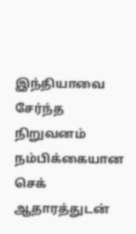இந்தியாவை சேர்ந்த நிறுவனம் நம்பிக்கையான செக் ஆதாரத்துடன்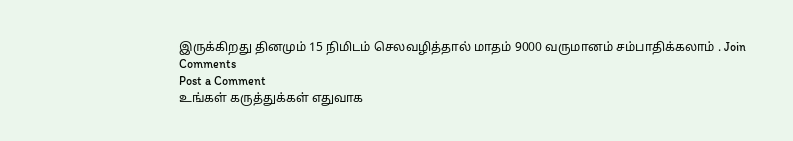இருக்கிறது தினமும் 15 நிமிடம் செலவழித்தால் மாதம் 9000 வருமானம் சம்பாதிக்கலாம் . Join
Comments
Post a Comment
உங்கள் கருத்துக்கள் எதுவாக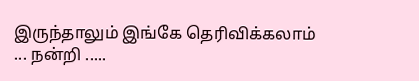இருந்தாலும் இங்கே தெரிவிக்கலாம் ... நன்றி .....